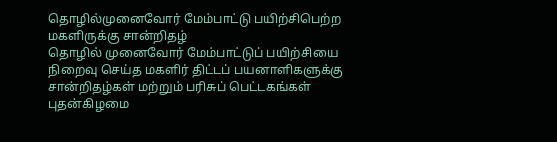தொழில்முனைவோர் மேம்பாட்டு பயிற்சிபெற்ற மகளிருக்கு சான்றிதழ்
தொழில் முனைவோர் மேம்பாட்டுப் பயிற்சியை நிறைவு செய்த மகளிர் திட்டப் பயனாளிகளுக்கு சான்றிதழ்கள் மற்றும் பரிசுப் பெட்டகங்கள் புதன்கிழமை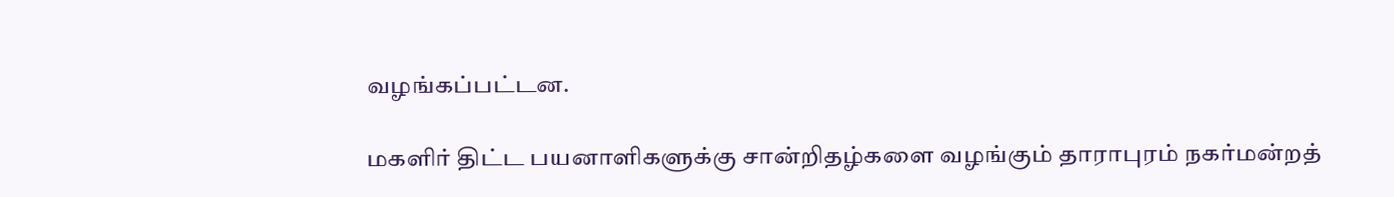வழங்கப்பட்டன.

மகளிர் திட்ட பயனாளிகளுக்கு சான்றிதழ்களை வழங்கும் தாராபுரம் நகர்மன்றத்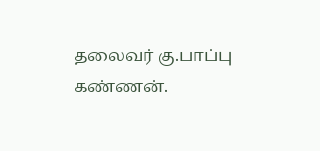தலைவர் கு.பாப்பு கண்ணன்.